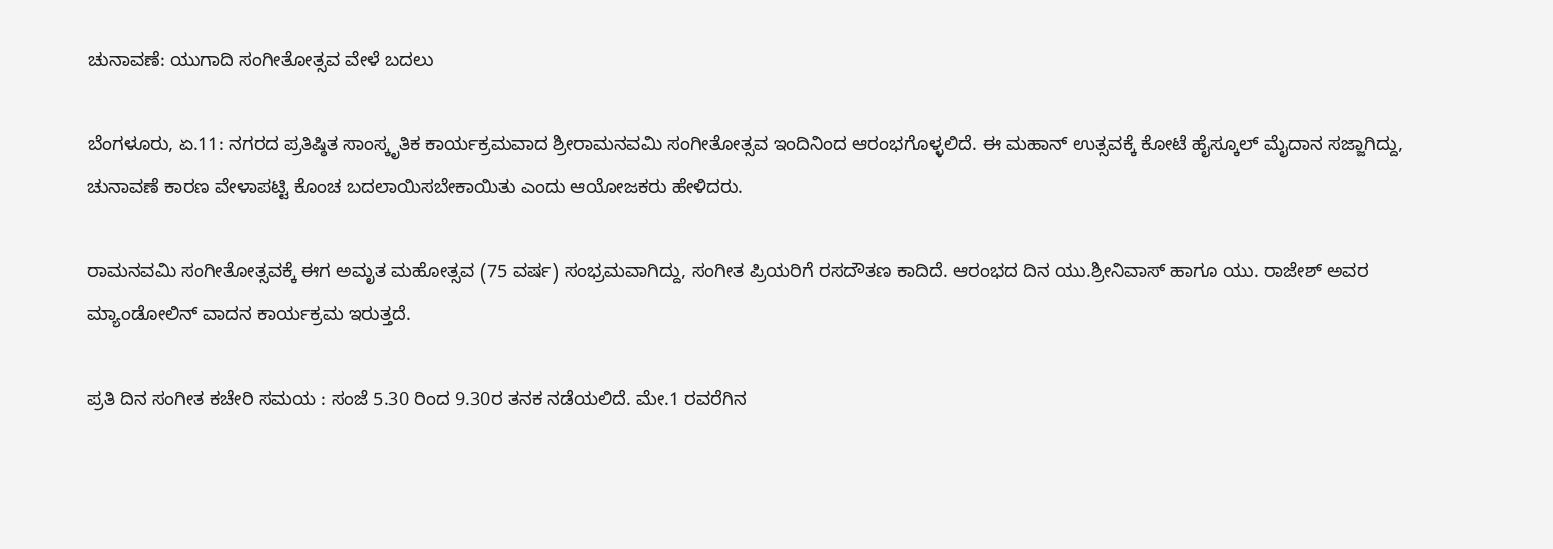ಚುನಾವಣೆ: ಯುಗಾದಿ ಸಂಗೀತೋತ್ಸವ ವೇಳೆ ಬದಲು

ಬೆಂಗಳೂರು, ಏ.11: ನಗರದ ಪ್ರತಿಷ್ಠಿತ ಸಾಂಸ್ಕೃತಿಕ ಕಾರ್ಯಕ್ರಮವಾದ ಶ್ರೀರಾಮನವಮಿ ಸಂಗೀತೋತ್ಸವ ಇಂದಿನಿಂದ ಆರಂಭಗೊಳ್ಳಲಿದೆ. ಈ ಮಹಾನ್ ಉತ್ಸವಕ್ಕೆ ಕೋಟೆ ಹೈಸ್ಕೂಲ್ ಮೈದಾನ ಸಜ್ಜಾಗಿದ್ದು, ಚುನಾವಣೆ ಕಾರಣ ವೇಳಾಪಟ್ಟಿ ಕೊಂಚ ಬದಲಾಯಿಸಬೇಕಾಯಿತು ಎಂದು ಆಯೋಜಕರು ಹೇಳಿದರು.

ರಾಮನವಮಿ ಸಂಗೀತೋತ್ಸವಕ್ಕೆ ಈಗ ಅಮೃತ ಮಹೋತ್ಸವ (75 ವರ್ಷ) ಸಂಭ್ರಮವಾಗಿದ್ದು, ಸಂಗೀತ ಪ್ರಿಯರಿಗೆ ರಸದೌತಣ ಕಾದಿದೆ. ಆರಂಭದ ದಿನ ಯು.ಶ್ರೀನಿವಾಸ್ ಹಾಗೂ ಯು. ರಾಜೇಶ್ ಅವರ ಮ್ಯಾಂಡೋಲಿನ್ ವಾದನ ಕಾರ್ಯಕ್ರಮ ಇರುತ್ತದೆ.

ಪ್ರತಿ ದಿನ ಸಂಗೀತ ಕಚೇರಿ ಸಮಯ : ಸಂಜೆ 5.30 ರಿಂದ 9.30ರ ತನಕ ನಡೆಯಲಿದೆ. ಮೇ.1 ರವರೆಗಿನ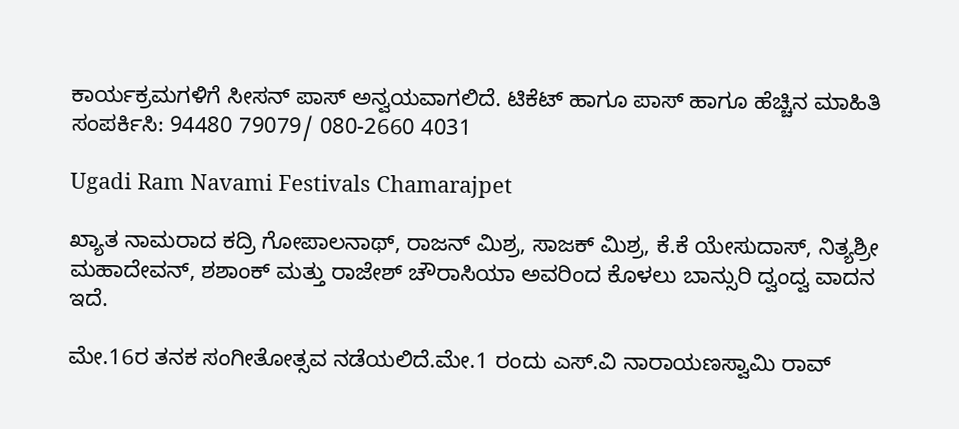ಕಾರ್ಯಕ್ರಮಗಳಿಗೆ ಸೀಸನ್ ಪಾಸ್ ಅನ್ವಯವಾಗಲಿದೆ. ಟಿಕೆಟ್ ಹಾಗೂ ಪಾಸ್ ಹಾಗೂ ಹೆಚ್ಚಿನ ಮಾಹಿತಿ ಸಂಪರ್ಕಿಸಿ: 94480 79079/ 080-2660 4031

Ugadi Ram Navami Festivals Chamarajpet

ಖ್ಯಾತ ನಾಮರಾದ ಕದ್ರಿ ಗೋಪಾಲನಾಥ್, ರಾಜನ್ ಮಿಶ್ರ, ಸಾಜಕ್ ಮಿಶ್ರ, ಕೆ.ಕೆ ಯೇಸುದಾಸ್, ನಿತ್ಯಶ್ರೀ ಮಹಾದೇವನ್, ಶಶಾಂಕ್ ಮತ್ತು ರಾಜೇಶ್ ಚೌರಾಸಿಯಾ ಅವರಿಂದ ಕೊಳಲು ಬಾನ್ಸುರಿ ದ್ವಂದ್ವ ವಾದನ ಇದೆ.

ಮೇ.16ರ ತನಕ ಸಂಗೀತೋತ್ಸವ ನಡೆಯಲಿದೆ.ಮೇ.1 ರಂದು ಎಸ್.ವಿ ನಾರಾಯಣಸ್ವಾಮಿ ರಾವ್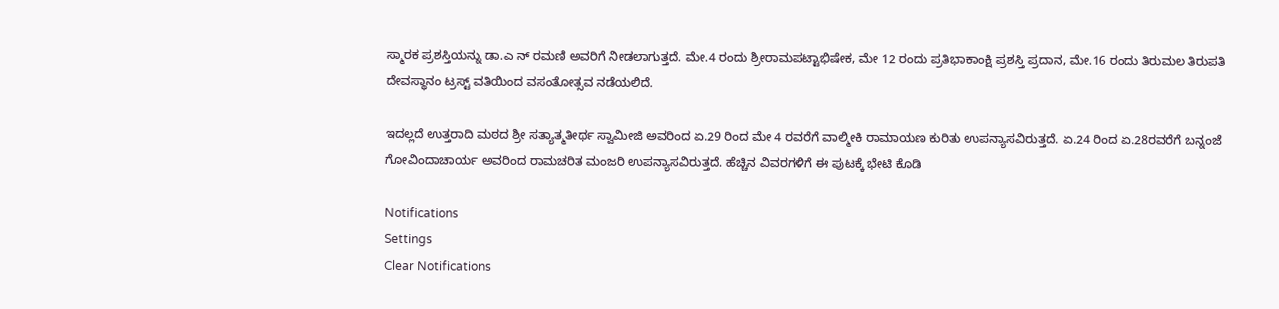ಸ್ಮಾರಕ ಪ್ರಶಸ್ತಿಯನ್ನು ಡಾ.ಎ ನ್ ರಮಣಿ ಅವರಿಗೆ ನೀಡಲಾಗುತ್ತದೆ. ಮೇ.4 ರಂದು ಶ್ರೀರಾಮಪಟ್ಟಾಭಿಷೇಕ, ಮೇ 12 ರಂದು ಪ್ರತಿಭಾಕಾಂಕ್ಷಿ ಪ್ರಶಸ್ತಿ ಪ್ರದಾನ, ಮೇ.16 ರಂದು ತಿರುಮಲ ತಿರುಪತಿ ದೇವಸ್ಥಾನಂ ಟ್ರಸ್ಟ್ ವತಿಯಿಂದ ವಸಂತೋತ್ಸವ ನಡೆಯಲಿದೆ.

ಇದಲ್ಲದೆ ಉತ್ತರಾದಿ ಮಠದ ಶ್ರೀ ಸತ್ಯಾತ್ಮತೀರ್ಥ ಸ್ವಾಮೀಜಿ ಅವರಿಂದ ಏ.29 ರಿಂದ ಮೇ 4 ರವರೆಗೆ ವಾಲ್ಮೀಕಿ ರಾಮಾಯಣ ಕುರಿತು ಉಪನ್ಯಾಸವಿರುತ್ತದೆ. ಏ.24 ರಿಂದ ಏ.28ರವರೆಗೆ ಬನ್ನಂಜೆ ಗೋವಿಂದಾಚಾರ್ಯ ಅವರಿಂದ ರಾಮಚರಿತ ಮಂಜರಿ ಉಪನ್ಯಾಸವಿರುತ್ತದೆ. ಹೆಚ್ಚಿನ ವಿವರಗಳಿಗೆ ಈ ಪುಟಕ್ಕೆ ಭೇಟಿ ಕೊಡಿ

Notifications
Settings
Clear Notifications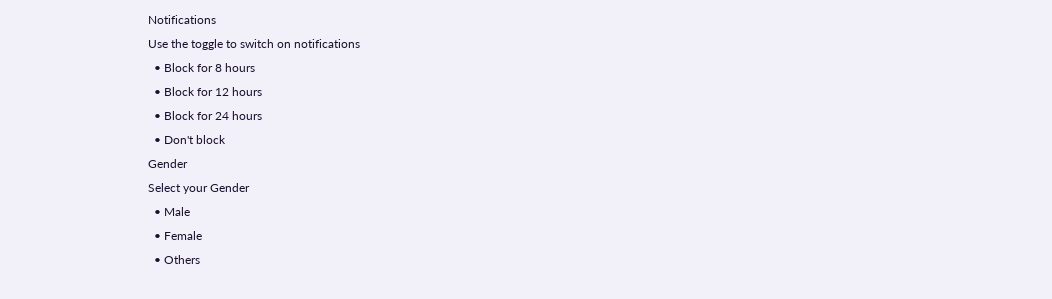Notifications
Use the toggle to switch on notifications
  • Block for 8 hours
  • Block for 12 hours
  • Block for 24 hours
  • Don't block
Gender
Select your Gender
  • Male
  • Female
  • Others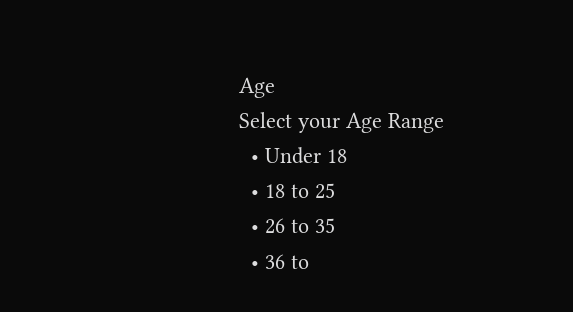Age
Select your Age Range
  • Under 18
  • 18 to 25
  • 26 to 35
  • 36 to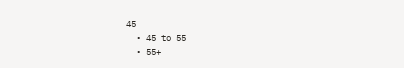45
  • 45 to 55
  • 55+